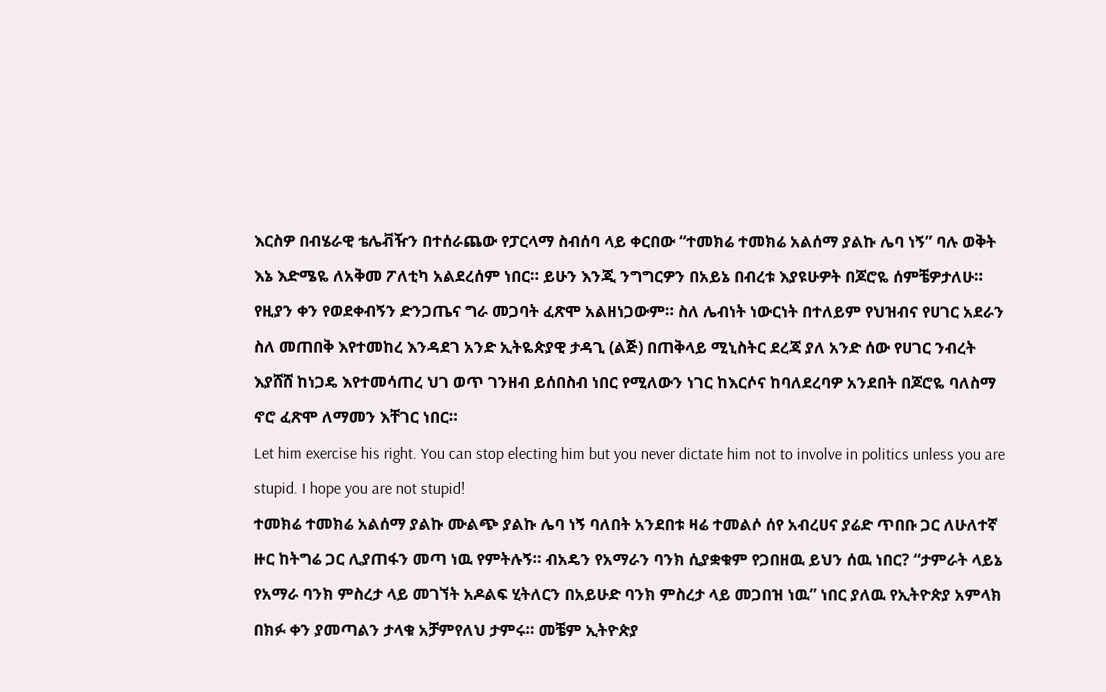እርስዎ በብሄራዊ ቴሌቭዥን በተሰራጨው የፓርላማ ስብሰባ ላይ ቀርበው “ተመክሬ ተመክሬ አልሰማ ያልኩ ሌባ ነኝ” ባሉ ወቅት እኔ እድሜዬ ለአቅመ ፖለቲካ አልደረሰም ነበር። ይሁን እንጂ ንግግርዎን በአይኔ በብረቱ እያዩሁዎት በጆሮዬ ሰምቼዎታለሁ። የዚያን ቀን የወደቀብኝን ድንጋጤና ግራ መጋባት ፈጽሞ አልዘነጋውም። ስለ ሌብነት ነውርነት በተለይም የህዝብና የሀገር አደራን ስለ መጠበቅ እየተመከረ እንዳደገ አንድ ኢትዬጵያዊ ታዳጊ (ልጅ) በጠቅላይ ሚኒስትር ደረጃ ያለ አንድ ሰው የሀገር ንብረት እያሸሸ ከነጋዴ እየተመሳጠረ ህገ ወጥ ገንዘብ ይሰበስብ ነበር የሚለውን ነገር ከእርሶና ከባለደረባዎ አንደበት በጆሮዬ ባለስማ ኖሮ ፈጽሞ ለማመን እቸገር ነበር።
Let him exercise his right. You can stop electing him but you never dictate him not to involve in politics unless you are stupid. I hope you are not stupid!
ተመክሬ ተመክሬ አልሰማ ያልኩ ሙልጭ ያልኩ ሌባ ነኝ ባለበት አንደበቱ ዛሬ ተመልሶ ሰየ አብረሀና ያሬድ ጥበቡ ጋር ለሁለተኛ ዙር ከትግሬ ጋር ሊያጠፋን መጣ ነዉ የምትሉኝ። ብአዴን የአማራን ባንክ ሲያቋቁም የጋበዘዉ ይህን ሰዉ ነበር? “ታምራት ላይኔ የአማራ ባንክ ምስረታ ላይ መገኘት አዶልፍ ሂትለርን በአይሁድ ባንክ ምስረታ ላይ መጋበዝ ነዉ” ነበር ያለዉ የኢትዮጵያ አምላክ በክፉ ቀን ያመጣልን ታላቁ አቻምየለህ ታምሩ። መቼም ኢትዮጵያ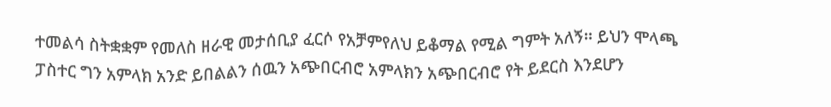ተመልሳ ስትቋቋም የመለስ ዘራዊ መታሰቢያ ፈርሶ የአቻምየለህ ይቆማል የሚል ግምት አለኝ። ይህን ሞላጫ ፓስተር ግን አምላክ አንድ ይበልልን ሰዉን አጭበርብሮ አምላክን አጭበርብሮ የት ይደርስ እንደሆን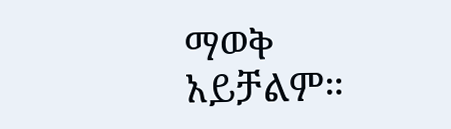ማወቅ አይቻልም።